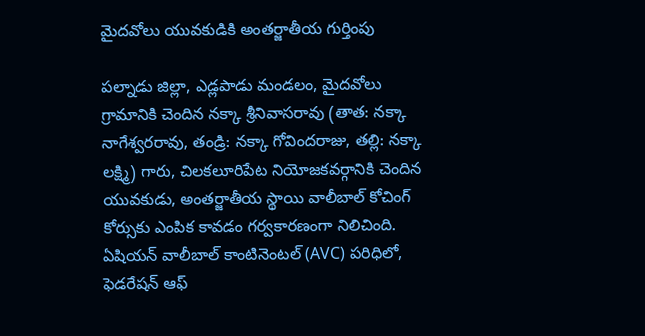మైదవోలు యువకుడికి అంతర్జాతీయ గుర్తింపు

పల్నాడు జిల్లా, ఎడ్లపాడు మండలం, మైదవోలు గ్రామానికి చెందిన నక్కా శ్రీనివాసరావు (తాత: నక్కా నాగేశ్వరరావు, తండ్రి: నక్కా గోవిందరాజు, తల్లి: నక్కా లక్ష్మి) గారు, చిలకలూరిపేట నియోజకవర్గానికి చెందిన యువకుడు, అంతర్జాతీయ స్థాయి వాలీబాల్ కోచింగ్ కోర్సుకు ఎంపిక కావడం గర్వకారణంగా నిలిచింది.
ఏషియన్ వాలీబాల్ కాంటినెంటల్ (AVC) పరిధిలో, ఫెడరేషన్ ఆఫ్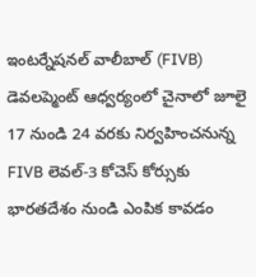ఇంటర్నేషనల్ వాలీబాల్ (FIVB) డెవలప్మెంట్ ఆధ్వర్యంలో చైనాలో జూలై 17 నుండి 24 వరకు నిర్వహించనున్న FIVB లెవల్-3 కోచెస్ కోర్సుకు భారతదేశం నుండి ఎంపిక కావడం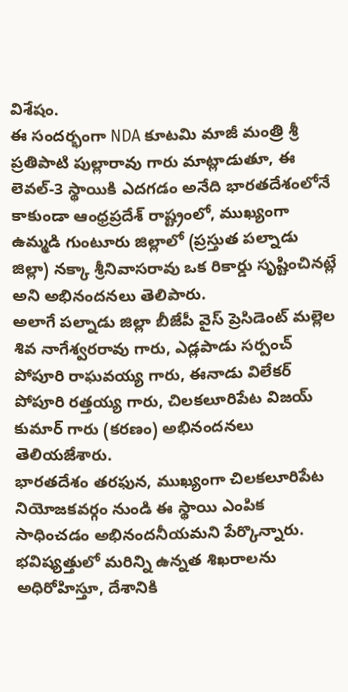విశేషం.
ఈ సందర్భంగా NDA కూటమి మాజీ మంత్రి శ్రీ ప్రతిపాటి పుల్లారావు గారు మాట్లాడుతూ, ఈ లెవల్-3 స్థాయికి ఎదగడం అనేది భారతదేశంలోనే కాకుండా ఆంధ్రప్రదేశ్ రాష్ట్రంలో, ముఖ్యంగా ఉమ్మడి గుంటూరు జిల్లాలో (ప్రస్తుత పల్నాడు జిల్లా) నక్కా శ్రీనివాసరావు ఒక రికార్డు సృష్టించినట్లే అని అభినందనలు తెలిపారు.
అలాగే పల్నాడు జిల్లా బీజేపీ వైస్ ప్రెసిడెంట్ మల్లెల శివ నాగేశ్వరరావు గారు, ఎడ్లపాడు సర్పంచ్ పోపూరి రాఘవయ్య గారు, ఈనాడు విలేకర్ పోపూరి రత్తయ్య గారు, చిలకలూరిపేట విజయ్ కుమార్ గారు (కరణం) అభినందనలు తెలియజేశారు.
భారతదేశం తరఫున, ముఖ్యంగా చిలకలూరిపేట నియోజకవర్గం నుండి ఈ స్థాయి ఎంపిక సాధించడం అభినందనీయమని పేర్కొన్నారు. భవిష్యత్తులో మరిన్ని ఉన్నత శిఖరాలను అధిరోహిస్తూ, దేశానికి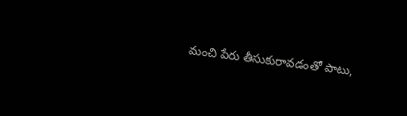మంచి పేరు తీసుకురావడంతో పాటు,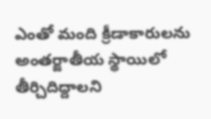ఎంతో మంది క్రీడాకారులను అంతర్జాతీయ స్థాయిలో తీర్చిదిద్దాలని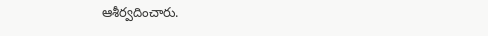ఆశీర్వదించారు.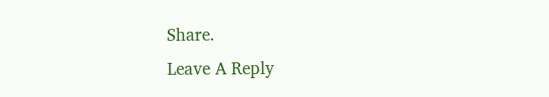Share.
Leave A Reply